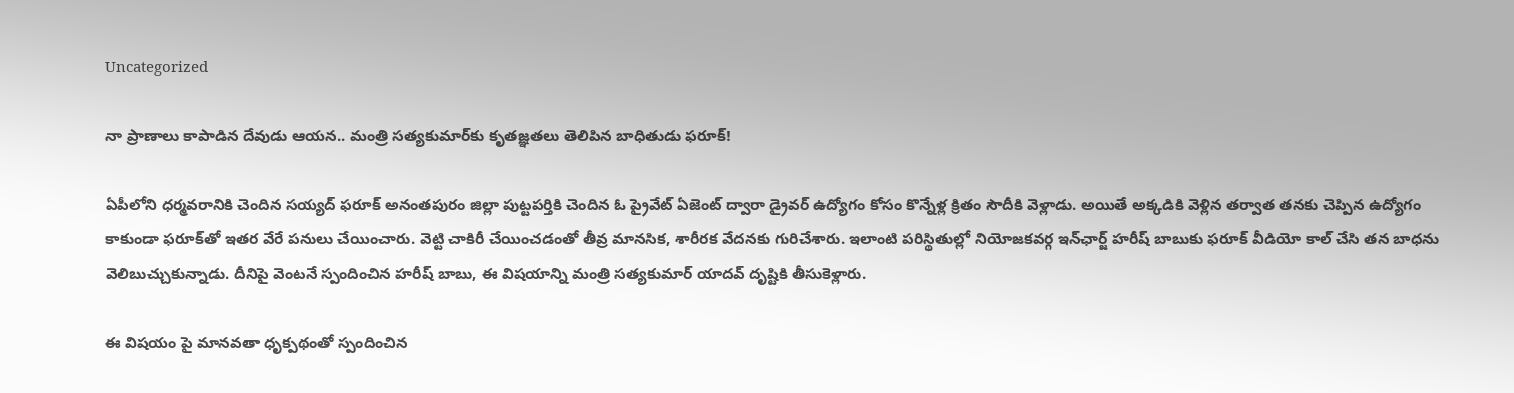Uncategorized

నా ప్రాణాలు కాపాడిన దేవుడు ఆయన.. మంత్రి సత్యకుమార్‌కు కృతజ్ఞతలు తెలిపిన బాధితుడు ఫరూక్!

ఏపీలోని ధర్మవరానికి చెందిన సయ్యద్ ఫరూక్‌ అనంతపురం జిల్లా పుట్టపర్తికి చెందిన ఓ ప్రైవేట్ ఏజెంట్ ద్వారా డ్రైవర్ ఉద్యోగం కోసం కొన్నేళ్ల క్రితం సౌదీకి వెళ్లాడు. అయితే అక్కడికి వెళ్లిన తర్వాత తనకు చెప్పిన ఉద్యోగం కాకుండా ఫరూక్‌తో ఇతర వేరే పనులు చేయించారు. వెట్టి చాకిరీ చేయించడంతో తీవ్ర మానసిక, శారీరక వేదనకు గురిచేశారు. ఇలాంటి పరిస్థితుల్లో నియోజకవర్గ ఇన్‌ఛార్జ్ హరీష్ బాబుకు ఫరూక్ వీడియో కాల్ చేసి తన బాధను వెలిబుచ్చుకున్నాడు. దీనిపై వెంటనే స్పందించిన హరీష్ బాబు, ఈ విషయాన్ని మంత్రి సత్యకుమార్ యాదవ్ దృష్టికి తీసుకెళ్లారు.

ఈ విషయం పై మానవతా ధృక్పథంతో స్పందించిన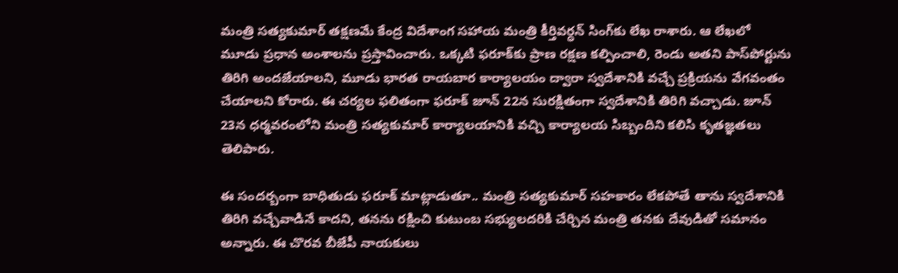మంత్రి సత్యకుమార్ తక్షణమే కేంద్ర విదేశాంగ సహాయ మంత్రి కీర్తివర్ధన్ సింగ్‌కు లేఖ రాశారు. ఆ లేఖలో మూడు ప్రధాన అంశాలను ప్రస్తావించారు. ఒక్కటి ఫరూక్‌కు ప్రాణ రక్షణ కల్పించాలి, రెండు అతని పాస్‌పోర్టును తిరిగి అందజేయాలని, మూడు భారత రాయబార కార్యాలయం ద్వారా స్వదేశానికి వచ్చే ప్రక్రియను వేగవంతం చేయాలని కోరారు. ఈ చర్యల ఫలితంగా ఫరూక్ జూన్ 22న సురక్షితంగా స్వదేశానికి తిరిగి వచ్చాడు. జూన్ 23న ధర్మవరంలోని మంత్రి సత్యకుమార్ కార్యాలయానికి వచ్చి కార్యాలయ సిబ్బందిని కలిసి కృతజ్ఞతలు తెలిపారు.

ఈ సందర్బంగా బాధితుడు ఫరూక్‌ మాట్లాడుతూ.. మంత్రి సత్యకుమార్ సహకారం లేకపోతే తాను స్వదేశానికి తిరిగి వచ్చేవాడినే కాదని, తనను రక్షించి కుటుంబ సభ్యులదరికి చేర్చిన మంత్రి తనకు దేవుడితో సమానం అన్నారు. ఈ చొరవ బీజేపీ నాయకులు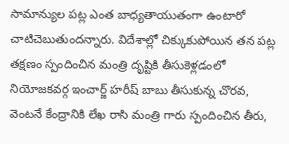సామాన్యుల పట్ల ఎంత బాధ్యతాయుతంగా ఉంటారో చాటిచెబుతుందన్నారు. విదేశాల్లో చిక్కుకుపోయిన తన పట్ల తక్షణం స్పందించిన మంత్రి దృష్టికి తీసుకెళ్లడంలో నియోజకవర్గ ఇంచార్జ్‌ హరీష్ బాబు తీసుకున్న చొరవ, వెంటనే కేంద్రానికి లేఖ రాసి మంత్రి గారు స్పందించిన తీరు,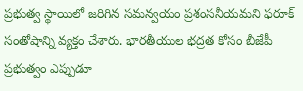ప్రభుత్వ స్థాయిలో జరిగిన సమన్వయం ప్రశంసనీయమని ఫరూక్ సంతోషాన్ని వ్యక్తం చేశారు. భారతీయుల భద్రత కోసం బీజేపీ ప్రభుత్వం ఎప్పుడూ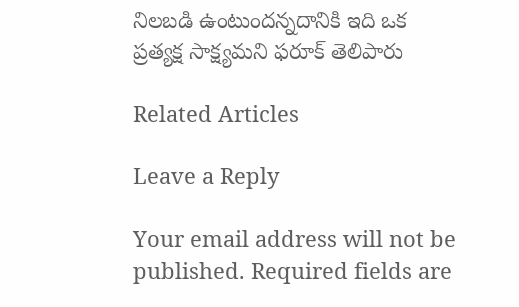నిలబడి ఉంటుందన్నదానికి ఇది ఒక ప్రత్యక్ష సాక్ష్యమని ఫరూక్ తెలిపారు

Related Articles

Leave a Reply

Your email address will not be published. Required fields are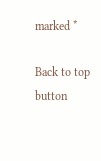marked *

Back to top button